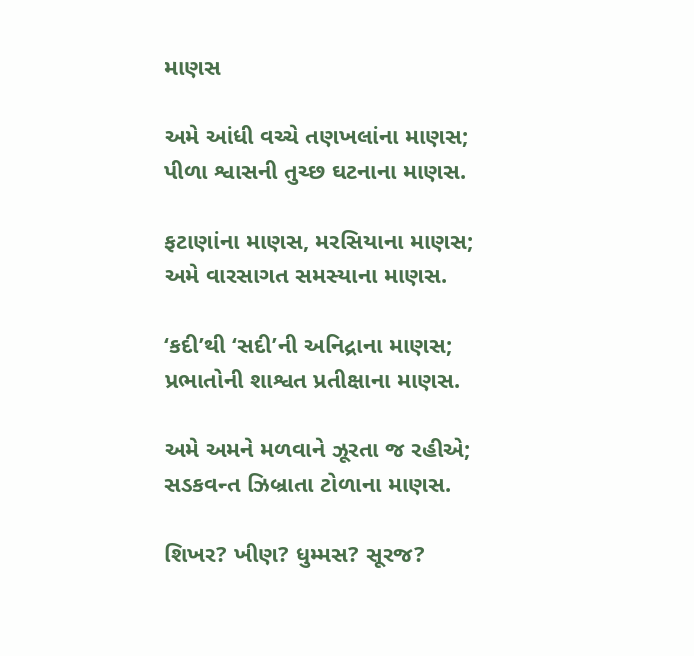માણસ

અમે આંધી વચ્ચે તણખલાંના માણસ;
પીળા શ્વાસની તુચ્છ ઘટનાના માણસ.

ફટાણાંના માણસ, મરસિયાના માણસ;
અમે વારસાગત સમસ્યાના માણસ.

‘કદી’થી ‘સદી’ની અનિદ્રાના માણસ;
પ્રભાતોની શાશ્વત પ્રતીક્ષાના માણસ.

અમે અમને મળવાને ઝૂરતા જ રહીએ;
સડકવન્ત ઝિબ્રાતા ટોળાના માણસ.

શિખર? ખીણ? ધુમ્મસ? સૂરજ?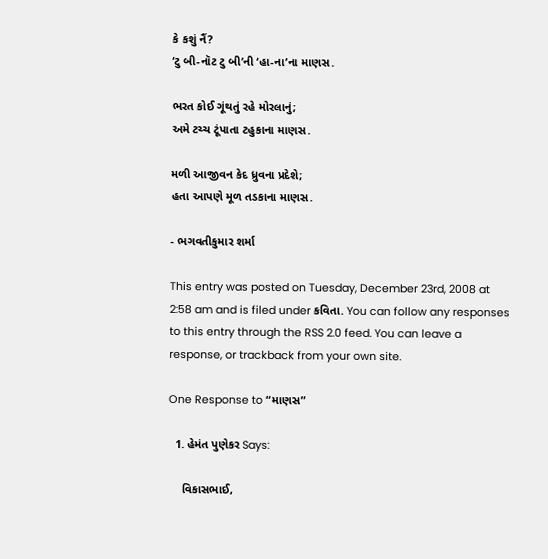કે કશું નૈં?
‘ટુ બી-નૉટ ટુ બી’ની ‘હા-ના’ના માણસ.

ભરત કોઈ ગૂંથતું રહે મોરલાનું;
અમે ટચ્ચ ટૂંપાતા ટહુકાના માણસ.

મળી આજીવન કેદ ધ્રુવના પ્રદેશે;
હતા આપણે મૂળ તડકાના માણસ.

- ભગવતીકુમાર શર્મા

This entry was posted on Tuesday, December 23rd, 2008 at 2:58 am and is filed under કવિતા. You can follow any responses to this entry through the RSS 2.0 feed. You can leave a response, or trackback from your own site.

One Response to “માણસ”

  1. હેમંત પુણેકર Says:

    વિકાસભાઈ,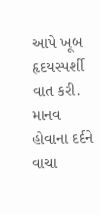આપે ખૂબ હૃદયસ્પર્શી વાત કરી. માનવ હોવાના દર્દને વાચા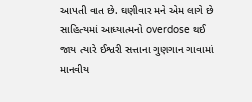આપતી વાત છે. ઘણીવાર મને એમ લાગે છે સાહિત્યમાં આધ્યાત્મનો overdose થઈ જાય ત્યારે ઈશ્વરી સત્તાના ગુણગાન ગાવામાં માનવીય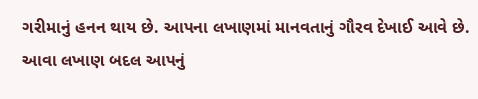ગરીમાનું હનન થાય છે. આપના લખાણમાં માનવતાનું ગૌરવ દેખાઈ આવે છે. આવા લખાણ બદલ આપનું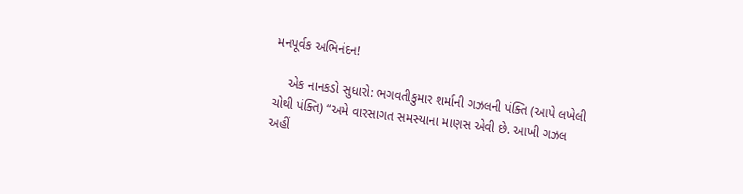મનપૂર્વક અભિનંદન!

    એક નાનકડો સુધારો: ભગવતીકુમાર શર્માની ગઝલની પંક્તિ (આપે લખેલી ચોથી પંક્તિ) “અમે વારસાગત સમસ્યાના માણસ એવી છે. આખી ગઝલ અહીં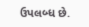ઉપલબ્ધ છે.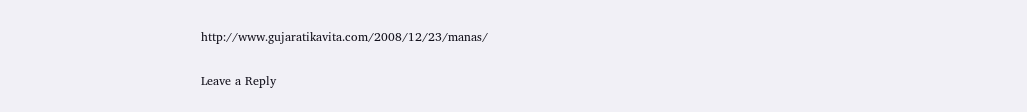http://www.gujaratikavita.com/2008/12/23/manas/

Leave a Reply